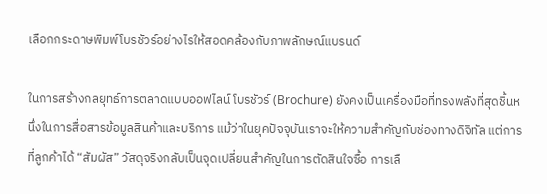เลือกกระดาษพิมพ์โบรชัวร์อย่างไรให้สอดคล้องกับภาพลักษณ์แบรนด์

ในการสร้างกลยุทธ์การตลาดแบบออฟไลน์ โบรชัวร์ (Brochure) ยังคงเป็นเครื่องมือที่ทรงพลังที่สุดชิ้นหนึ่งในการสื่อสารข้อมูลสินค้าและบริการ แม้ว่าในยุคปัจจุบันเราจะให้ความสำคัญกับช่องทางดิจิทัล แต่การที่ลูกค้าได้ “สัมผัส” วัสดุจริงกลับเป็นจุดเปลี่ยนสำคัญในการตัดสินใจซื้อ การเลื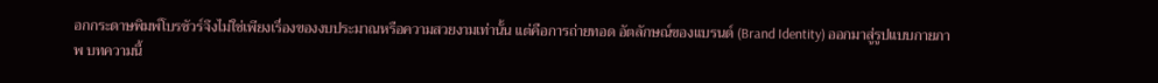อกกระดาษพิมพ์โบรชัวร์จึงไม่ใช่เพียงเรื่องของงบประมาณหรือความสวยงามเท่านั้น แต่คือการถ่ายทอด อัตลักษณ์ของแบรนด์ (Brand Identity) ออกมาสู่รูปแบบกายภาพ บทความนี้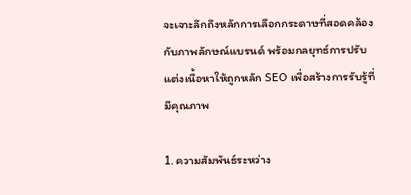จะเจาะลึกถึงหลักการเลือกกระดาษที่สอดคล้องกับภาพลักษณ์แบรนด์ พร้อมกลยุทธ์การปรับแต่งเนื้อหาให้ถูกหลัก SEO เพื่อสร้างการรับรู้ที่มีคุณภาพ

1. ความสัมพันธ์ระหว่าง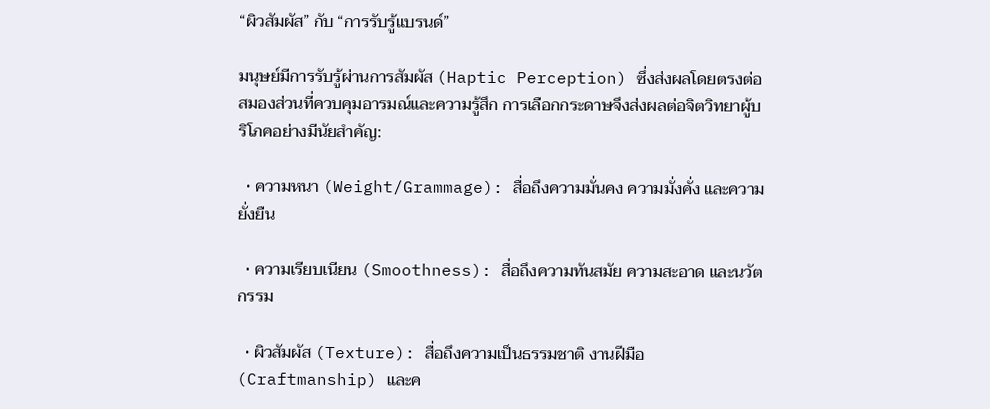“ผิวสัมผัส” กับ “การรับรู้แบรนด์”

มนุษย์มีการรับรู้ผ่านการสัมผัส (Haptic Perception) ซึ่งส่งผลโดยตรงต่อสมองส่วนที่ควบคุมอารมณ์และความรู้สึก การเลือกกระดาษจึงส่งผลต่อจิตวิทยาผู้บริโภคอย่างมีนัยสำคัญ:

  • ความหนา (Weight/Grammage): สื่อถึงความมั่นคง ความมั่งคั่ง และความยั่งยืน

  • ความเรียบเนียน (Smoothness): สื่อถึงความทันสมัย ความสะอาด และนวัตกรรม

  • ผิวสัมผัส (Texture): สื่อถึงความเป็นธรรมชาติ งานฝีมือ (Craftmanship) และค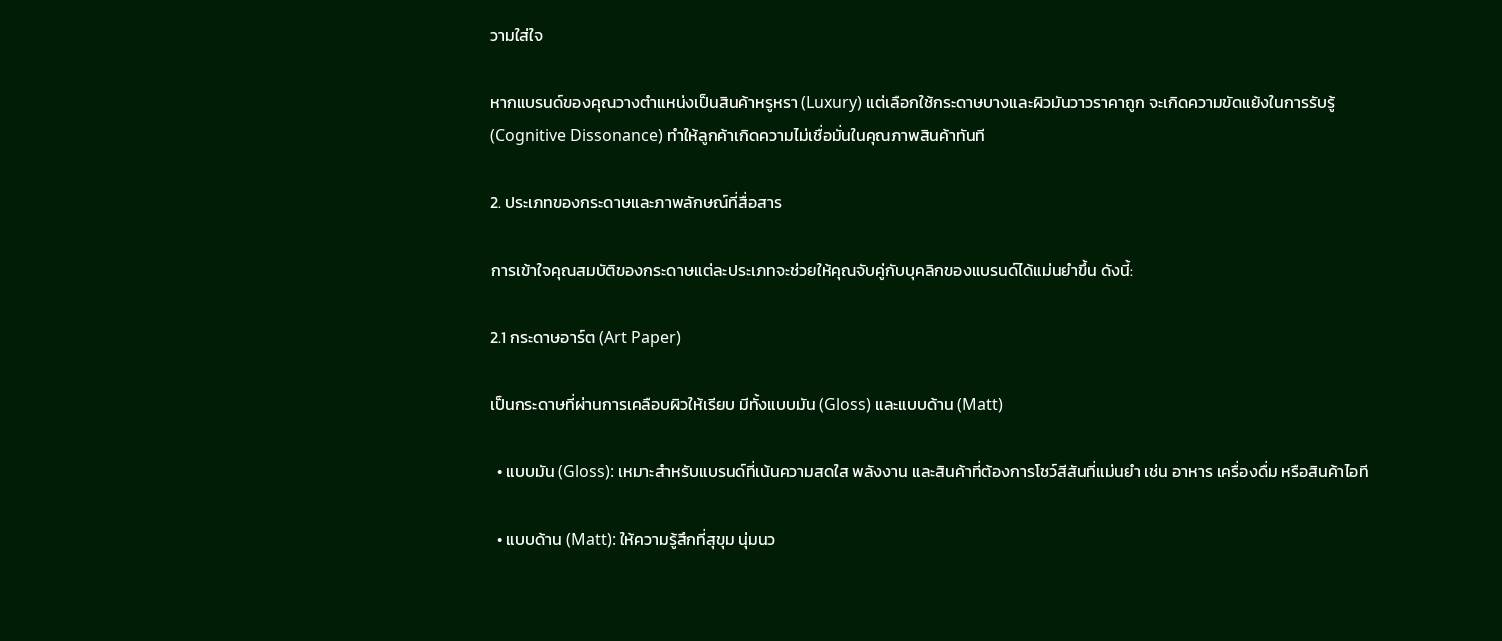วามใส่ใจ

หากแบรนด์ของคุณวางตำแหน่งเป็นสินค้าหรูหรา (Luxury) แต่เลือกใช้กระดาษบางและผิวมันวาวราคาถูก จะเกิดความขัดแย้งในการรับรู้ (Cognitive Dissonance) ทำให้ลูกค้าเกิดความไม่เชื่อมั่นในคุณภาพสินค้าทันที

2. ประเภทของกระดาษและภาพลักษณ์ที่สื่อสาร

การเข้าใจคุณสมบัติของกระดาษแต่ละประเภทจะช่วยให้คุณจับคู่กับบุคลิกของแบรนด์ได้แม่นยำขึ้น ดังนี้:

2.1 กระดาษอาร์ต (Art Paper)

เป็นกระดาษที่ผ่านการเคลือบผิวให้เรียบ มีทั้งแบบมัน (Gloss) และแบบด้าน (Matt)

  • แบบมัน (Gloss): เหมาะสำหรับแบรนด์ที่เน้นความสดใส พลังงาน และสินค้าที่ต้องการโชว์สีสันที่แม่นยำ เช่น อาหาร เครื่องดื่ม หรือสินค้าไอที

  • แบบด้าน (Matt): ให้ความรู้สึกที่สุขุม นุ่มนว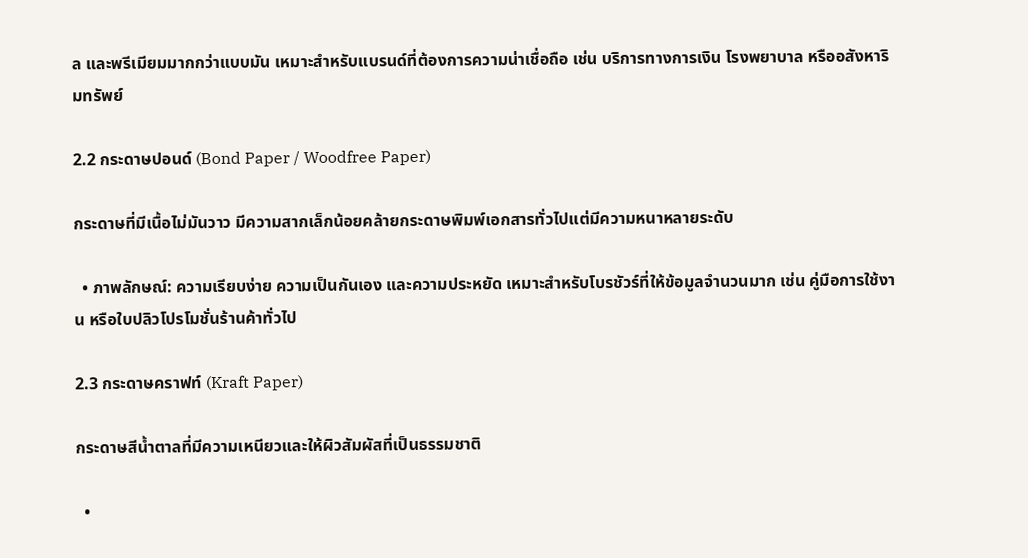ล และพรีเมียมมากกว่าแบบมัน เหมาะสำหรับแบรนด์ที่ต้องการความน่าเชื่อถือ เช่น บริการทางการเงิน โรงพยาบาล หรืออสังหาริมทรัพย์

2.2 กระดาษปอนด์ (Bond Paper / Woodfree Paper)

กระดาษที่มีเนื้อไม่มันวาว มีความสากเล็กน้อยคล้ายกระดาษพิมพ์เอกสารทั่วไปแต่มีความหนาหลายระดับ

  • ภาพลักษณ์: ความเรียบง่าย ความเป็นกันเอง และความประหยัด เหมาะสำหรับโบรชัวร์ที่ให้ข้อมูลจำนวนมาก เช่น คู่มือการใช้งาน หรือใบปลิวโปรโมชั่นร้านค้าทั่วไป

2.3 กระดาษคราฟท์ (Kraft Paper)

กระดาษสีน้ำตาลที่มีความเหนียวและให้ผิวสัมผัสที่เป็นธรรมชาติ

  •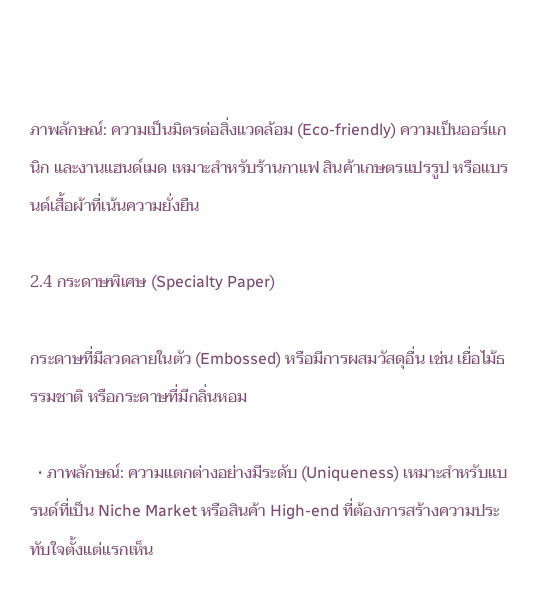ภาพลักษณ์: ความเป็นมิตรต่อสิ่งแวดล้อม (Eco-friendly) ความเป็นออร์แกนิก และงานแฮนด์เมด เหมาะสำหรับร้านกาแฟ สินค้าเกษตรแปรรูป หรือแบรนด์เสื้อผ้าที่เน้นความยั่งยืน

2.4 กระดาษพิเศษ (Specialty Paper)

กระดาษที่มีลวดลายในตัว (Embossed) หรือมีการผสมวัสดุอื่น เช่น เยื่อไม้ธรรมชาติ หรือกระดาษที่มีกลิ่นหอม

  • ภาพลักษณ์: ความแตกต่างอย่างมีระดับ (Uniqueness) เหมาะสำหรับแบรนด์ที่เป็น Niche Market หรือสินค้า High-end ที่ต้องการสร้างความประทับใจตั้งแต่แรกเห็น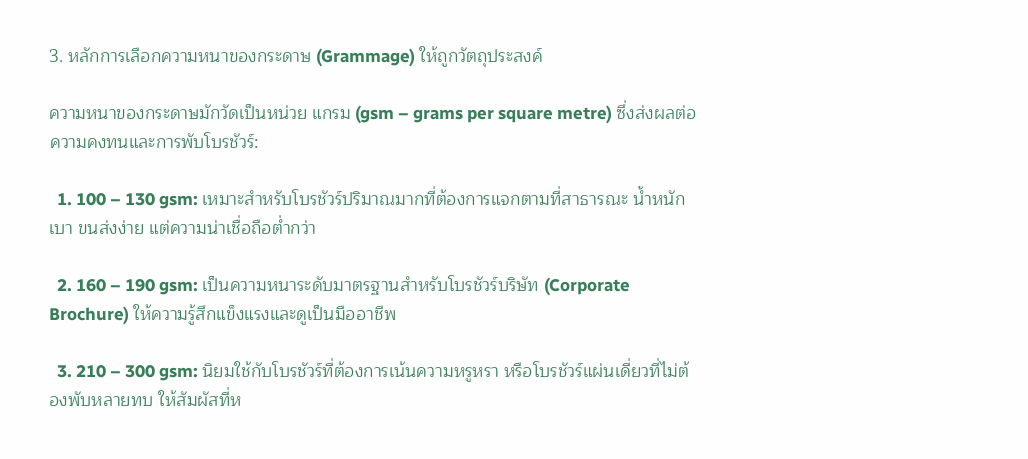3. หลักการเลือกความหนาของกระดาษ (Grammage) ให้ถูกวัตถุประสงค์

ความหนาของกระดาษมักวัดเป็นหน่วย แกรม (gsm – grams per square metre) ซึ่งส่งผลต่อความคงทนและการพับโบรชัวร์:

  1. 100 – 130 gsm: เหมาะสำหรับโบรชัวร์ปริมาณมากที่ต้องการแจกตามที่สาธารณะ น้ำหนักเบา ขนส่งง่าย แต่ความน่าเชื่อถือต่ำกว่า

  2. 160 – 190 gsm: เป็นความหนาระดับมาตรฐานสำหรับโบรชัวร์บริษัท (Corporate Brochure) ให้ความรู้สึกแข็งแรงและดูเป็นมืออาชีพ

  3. 210 – 300 gsm: นิยมใช้กับโบรชัวร์ที่ต้องการเน้นความหรูหรา หรือโบรชัวร์แผ่นเดี่ยวที่ไม่ต้องพับหลายทบ ให้สัมผัสที่ห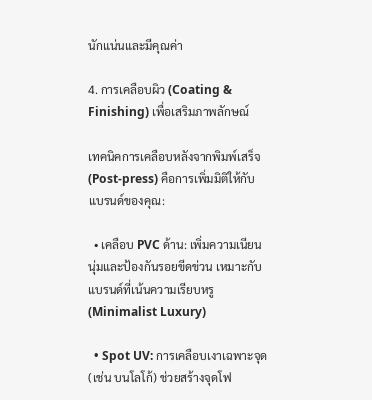นักแน่นและมีคุณค่า

4. การเคลือบผิว (Coating & Finishing) เพื่อเสริมภาพลักษณ์

เทคนิคการเคลือบหลังจากพิมพ์เสร็จ (Post-press) คือการเพิ่มมิติให้กับแบรนด์ของคุณ:

  • เคลือบ PVC ด้าน: เพิ่มความเนียนนุ่มและป้องกันรอยขีดข่วน เหมาะกับแบรนด์ที่เน้นความเรียบหรู (Minimalist Luxury)

  • Spot UV: การเคลือบเงาเฉพาะจุด (เช่น บนโลโก้) ช่วยสร้างจุดโฟ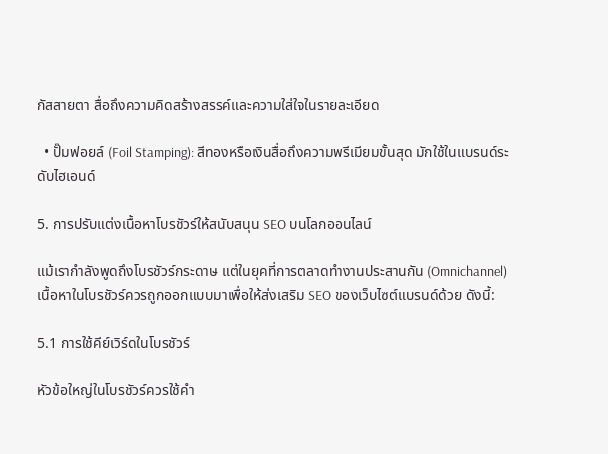กัสสายตา สื่อถึงความคิดสร้างสรรค์และความใส่ใจในรายละเอียด

  • ปั๊มฟอยล์ (Foil Stamping): สีทองหรือเงินสื่อถึงความพรีเมียมขั้นสุด มักใช้ในแบรนด์ระดับไฮเอนด์

5. การปรับแต่งเนื้อหาโบรชัวร์ให้สนับสนุน SEO บนโลกออนไลน์

แม้เรากำลังพูดถึงโบรชัวร์กระดาษ แต่ในยุคที่การตลาดทำงานประสานกัน (Omnichannel) เนื้อหาในโบรชัวร์ควรถูกออกแบบมาเพื่อให้ส่งเสริม SEO ของเว็บไซต์แบรนด์ด้วย ดังนี้:

5.1 การใช้คีย์เวิร์ดในโบรชัวร์

หัวข้อใหญ่ในโบรชัวร์ควรใช้คำ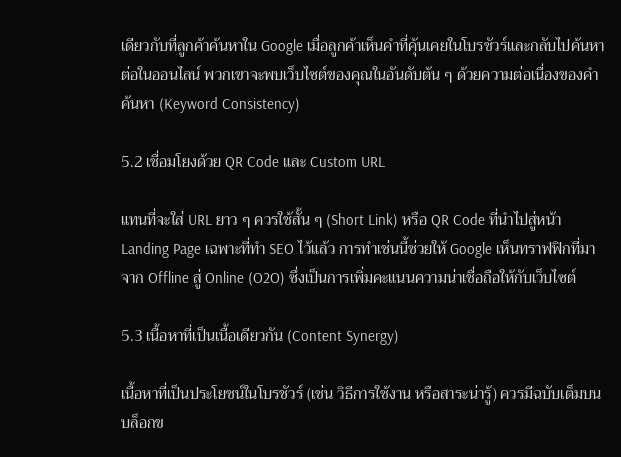เดียวกับที่ลูกค้าค้นหาใน Google เมื่อลูกค้าเห็นคำที่คุ้นเคยในโบรชัวร์และกลับไปค้นหาต่อในออนไลน์ พวกเขาจะพบเว็บไซต์ของคุณในอันดับต้น ๆ ด้วยความต่อเนื่องของคำค้นหา (Keyword Consistency)

5.2 เชื่อมโยงด้วย QR Code และ Custom URL

แทนที่จะใส่ URL ยาว ๆ ควรใช้สั้น ๆ (Short Link) หรือ QR Code ที่นำไปสู่หน้า Landing Page เฉพาะที่ทำ SEO ไว้แล้ว การทำเช่นนี้ช่วยให้ Google เห็นทราฟฟิกที่มาจาก Offline สู่ Online (O2O) ซึ่งเป็นการเพิ่มคะแนนความน่าเชื่อถือให้กับเว็บไซต์

5.3 เนื้อหาที่เป็นเนื้อเดียวกัน (Content Synergy)

เนื้อหาที่เป็นประโยชน์ในโบรชัวร์ (เช่น วิธีการใช้งาน หรือสาระน่ารู้) ควรมีฉบับเต็มบนบล็อกข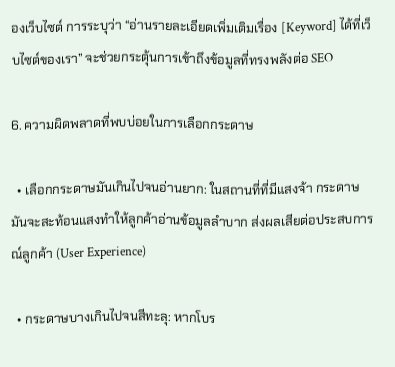องเว็บไซต์ การระบุว่า “อ่านรายละเอียดเพิ่มเติมเรื่อง [Keyword] ได้ที่เว็บไซต์ของเรา” จะช่วยกระตุ้นการเข้าถึงข้อมูลที่ทรงพลังต่อ SEO

6. ความผิดพลาดที่พบบ่อยในการเลือกกระดาษ

  • เลือกกระดาษมันเกินไปจนอ่านยาก: ในสถานที่ที่มีแสงจ้า กระดาษมันจะสะท้อนแสงทำให้ลูกค้าอ่านข้อมูลลำบาก ส่งผลเสียต่อประสบการณ์ลูกค้า (User Experience)

  • กระดาษบางเกินไปจนสีทะลุ: หากโบร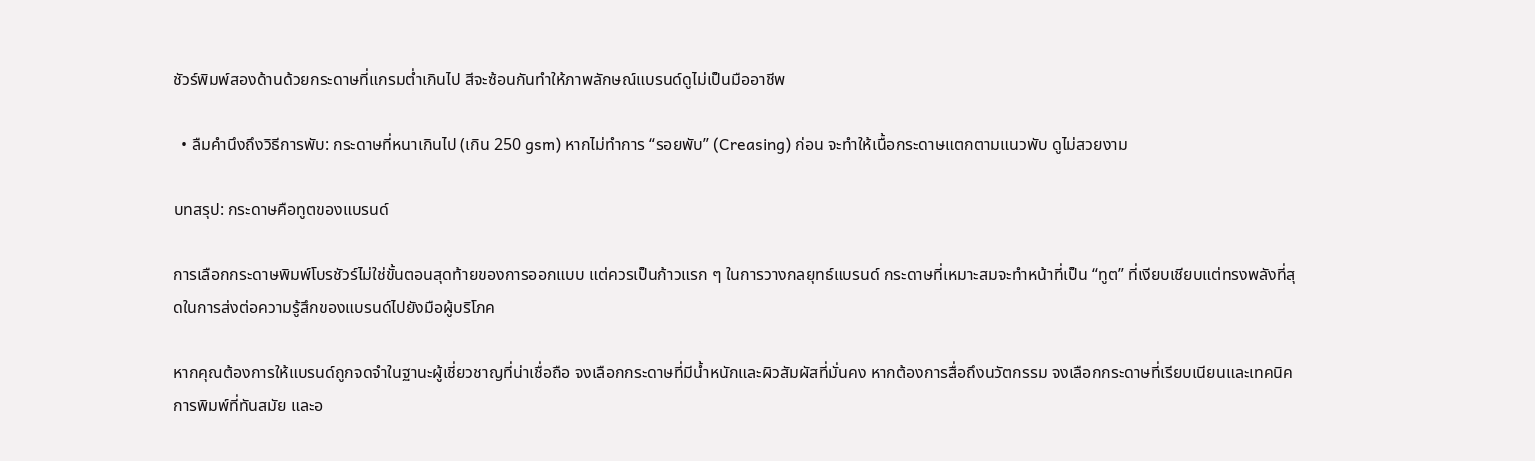ชัวร์พิมพ์สองด้านด้วยกระดาษที่แกรมต่ำเกินไป สีจะซ้อนกันทำให้ภาพลักษณ์แบรนด์ดูไม่เป็นมืออาชีพ

  • ลืมคำนึงถึงวิธีการพับ: กระดาษที่หนาเกินไป (เกิน 250 gsm) หากไม่ทำการ “รอยพับ” (Creasing) ก่อน จะทำให้เนื้อกระดาษแตกตามแนวพับ ดูไม่สวยงาม

บทสรุป: กระดาษคือทูตของแบรนด์

การเลือกกระดาษพิมพ์โบรชัวร์ไม่ใช่ขั้นตอนสุดท้ายของการออกแบบ แต่ควรเป็นก้าวแรก ๆ ในการวางกลยุทธ์แบรนด์ กระดาษที่เหมาะสมจะทำหน้าที่เป็น “ทูต” ที่เงียบเชียบแต่ทรงพลังที่สุดในการส่งต่อความรู้สึกของแบรนด์ไปยังมือผู้บริโภค

หากคุณต้องการให้แบรนด์ถูกจดจำในฐานะผู้เชี่ยวชาญที่น่าเชื่อถือ จงเลือกกระดาษที่มีน้ำหนักและผิวสัมผัสที่มั่นคง หากต้องการสื่อถึงนวัตกรรม จงเลือกกระดาษที่เรียบเนียนและเทคนิคการพิมพ์ที่ทันสมัย และอ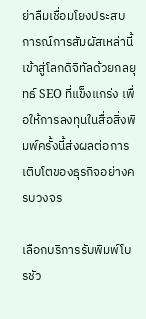ย่าลืมเชื่อมโยงประสบการณ์การสัมผัสเหล่านี้เข้าสู่โลกดิจิทัลด้วยกลยุทธ์ SEO ที่แข็งแกร่ง เพื่อให้การลงทุนในสื่อสิ่งพิมพ์ครั้งนี้ส่งผลต่อการเติบโตของธุรกิจอย่างครบวงจร

เลือกบริการรับพิมพ์โบรชัว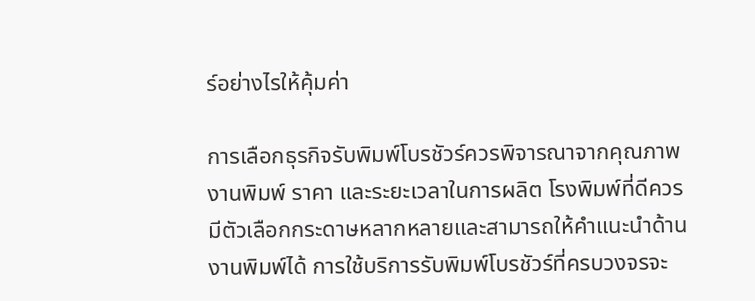ร์อย่างไรให้คุ้มค่า

การเลือกธุรกิจรับพิมพ์โบรชัวร์ควรพิจารณาจากคุณภาพงานพิมพ์ ราคา และระยะเวลาในการผลิต โรงพิมพ์ที่ดีควรมีตัวเลือกกระดาษหลากหลายและสามารถให้คำแนะนำด้านงานพิมพ์ได้ การใช้บริการรับพิมพ์โบรชัวร์ที่ครบวงจรจะ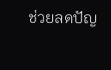ช่วยลดปัญ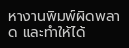หางานพิมพ์ผิดพลาด และทำให้ได้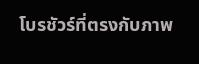โบรชัวร์ที่ตรงกับภาพ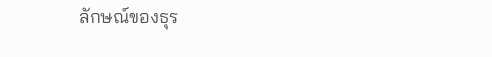ลักษณ์ของธุร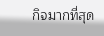กิจมากที่สุด